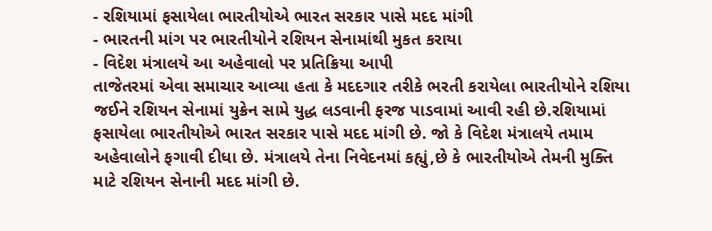- રશિયામાં ફસાયેલા ભારતીયોએ ભારત સરકાર પાસે મદદ માંગી
- ભારતની માંગ પર ભારતીયોને રશિયન સેનામાંથી મુકત કરાયા
- વિદેશ મંત્રાલયે આ અહેવાલો પર પ્રતિક્રિયા આપી
તાજેતરમાં એવા સમાચાર આવ્યા હતા કે મદદગાર તરીકે ભરતી કરાયેલા ભારતીયોને રશિયા જઈને રશિયન સેનામાં યુક્રેન સામે યુદ્ધ લડવાની ફરજ પાડવામાં આવી રહી છે.રશિયામાં ફસાયેલા ભારતીયોએ ભારત સરકાર પાસે મદદ માંગી છે. જો કે વિદેશ મંત્રાલયે તમામ અહેવાલોને ફગાવી દીધા છે. મંત્રાલયે તેના નિવેદનમાં કહ્યું,છે કે ભારતીયોએ તેમની મુક્તિ માટે રશિયન સેનાની મદદ માંગી છે.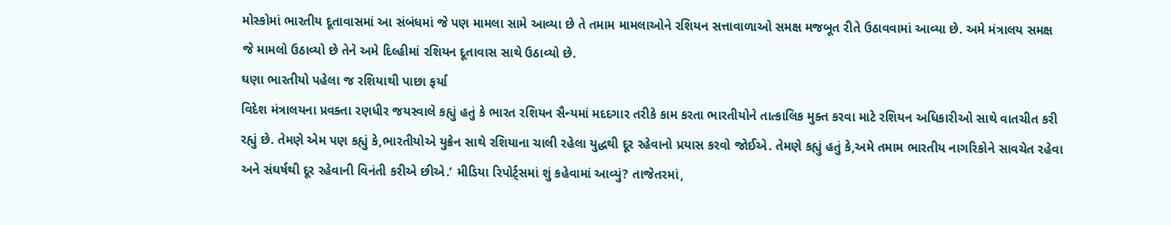મોસ્કોમાં ભારતીય દૂતાવાસમાં આ સંબંધમાં જે પણ મામલા સામે આવ્યા છે તે તમામ મામલાઓને રશિયન સત્તાવાળાઓ સમક્ષ મજબૂત રીતે ઉઠાવવામાં આવ્યા છે. અમે મંત્રાલય સમક્ષ જે મામલો ઉઠાવ્યો છે તેને અમે દિલ્હીમાં રશિયન દૂતાવાસ સાથે ઉઠાવ્યો છે.
ઘણા ભારતીયો પહેલા જ રશિયાથી પાછા ફર્યા
વિદેશ મંત્રાલયના પ્રવક્તા રણધીર જયસ્વાલે કહ્યું હતું કે ભારત રશિયન સૈન્યમાં મદદગાર તરીકે કામ કરતા ભારતીયોને તાત્કાલિક મુક્ત કરવા માટે રશિયન અધિકારીઓ સાથે વાતચીત કરી રહ્યું છે. તેમણે એમ પણ કહ્યું કે,ભારતીયોએ યુક્રેન સાથે રશિયાના ચાલી રહેલા યુદ્ધથી દૂર રહેવાનો પ્રયાસ કરવો જોઈએ. તેમણે કહ્યું હતું કે,અમે તમામ ભારતીય નાગરિકોને સાવચેત રહેવા અને સંઘર્ષથી દૂર રહેવાની વિનંતી કરીએ છીએ.’ મીડિયા રિપોર્ટ્સમાં શું કહેવામાં આવ્યું? તાજેતરમાં,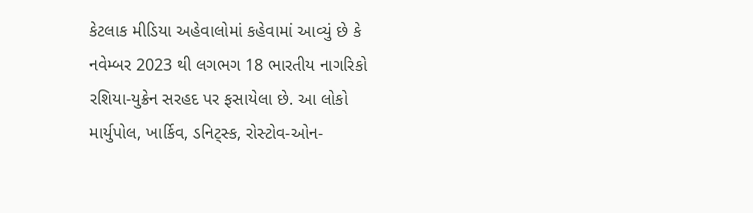કેટલાક મીડિયા અહેવાલોમાં કહેવામાં આવ્યું છે કે નવેમ્બર 2023 થી લગભગ 18 ભારતીય નાગરિકો રશિયા-યુક્રેન સરહદ પર ફસાયેલા છે. આ લોકો માર્યુપોલ, ખાર્કિવ, ડનિટ્સ્ક, રોસ્ટોવ-ઓન-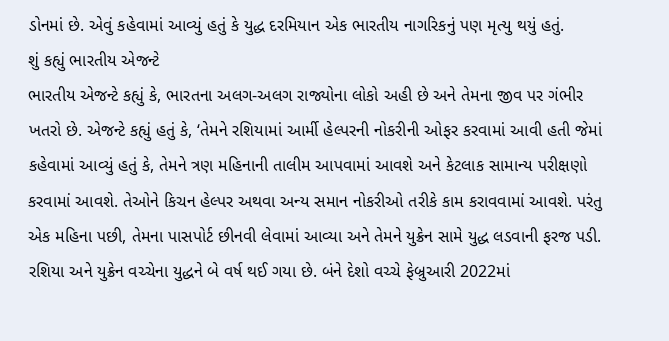ડોનમાં છે. એવું કહેવામાં આવ્યું હતું કે યુદ્ધ દરમિયાન એક ભારતીય નાગરિકનું પણ મૃત્યુ થયું હતું.
શું કહ્યું ભારતીય એજન્ટે
ભારતીય એજન્ટે કહ્યું કે, ભારતના અલગ-અલગ રાજ્યોના લોકો અહી છે અને તેમના જીવ પર ગંભીર ખતરો છે. એજન્ટે કહ્યું હતું કે, ‘તેમને રશિયામાં આર્મી હેલ્પરની નોકરીની ઓફર કરવામાં આવી હતી જેમાં કહેવામાં આવ્યું હતું કે, તેમને ત્રણ મહિનાની તાલીમ આપવામાં આવશે અને કેટલાક સામાન્ય પરીક્ષણો કરવામાં આવશે. તેઓને કિચન હેલ્પર અથવા અન્ય સમાન નોકરીઓ તરીકે કામ કરાવવામાં આવશે. પરંતુ એક મહિના પછી, તેમના પાસપોર્ટ છીનવી લેવામાં આવ્યા અને તેમને યુક્રેન સામે યુદ્ધ લડવાની ફરજ પડી. રશિયા અને યુક્રેન વચ્ચેના યુદ્ધને બે વર્ષ થઈ ગયા છે. બંને દેશો વચ્ચે ફેબ્રુઆરી 2022માં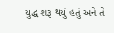યુદ્ધ શરૂ થયું હતું અને તે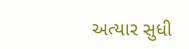અત્યાર સુધી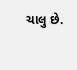ચાલુ છે.